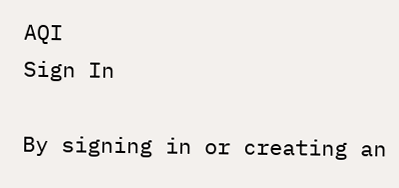AQI
Sign In

By signing in or creating an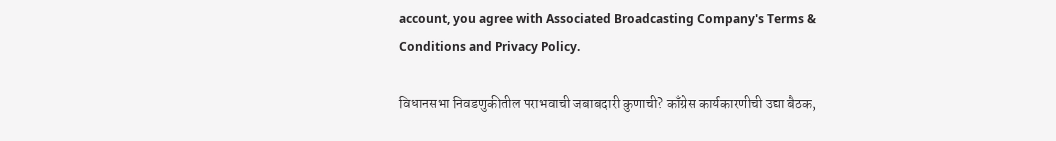account, you agree with Associated Broadcasting Company's Terms & Conditions and Privacy Policy.

विधानसभा निवडणुकीतील पराभवाची जबाबदारी कुणाची? काँग्रेस कार्यकारणीची उद्या बैठक,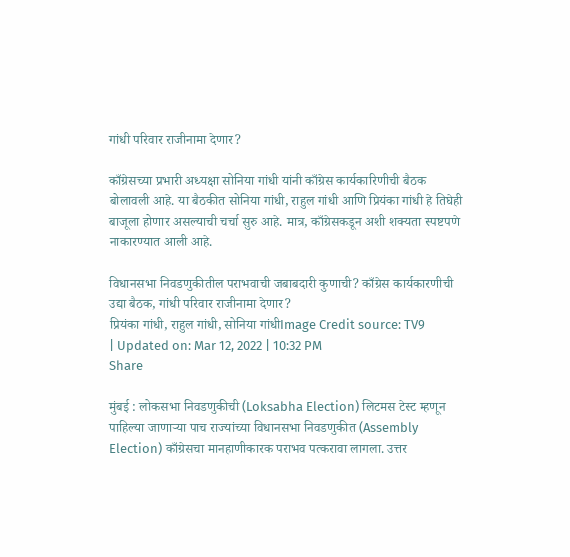गांधी परिवार राजीनामा देणार?

काँग्रेसच्या प्रभारी अध्यक्षा सोनिया गांधी यांनी काँग्रेस कार्यकारिणीची बैठक बोलावली आहे. या बैठकीत सोनिया गांधी, राहुल गांधी आणि प्रियंका गांधी हे तिघेही बाजूला होणार असल्याची चर्चा सुरु आहे. मात्र, काँग्रेसकडून अशी शक्यता स्पष्टपणे नाकारण्यात आली आहे.

विधानसभा निवडणुकीतील पराभवाची जबाबदारी कुणाची? काँग्रेस कार्यकारणीची उद्या बैठक, गांधी परिवार राजीनामा देणार?
प्रियंका गांधी, राहुल गांधी, सोनिया गांधीImage Credit source: TV9
| Updated on: Mar 12, 2022 | 10:32 PM
Share

मुंबई : लोकसभा निवडणुकीची (Loksabha Election) लिटमस टेस्ट म्हणून पाहिल्या जाणाऱ्या पाच राज्यांच्या विधानसभा निवडणुकीत (Assembly Election) काँग्रेसचा मानहाणीकारक पराभव पत्करावा लागला. उत्तर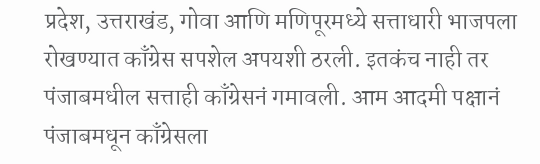प्रदेश, उत्तराखंड, गोवा आणि मणिपूरमध्ये सत्ताधारी भाजपला रोखण्यात काँग्रेस सपशेल अपयशी ठरली. इतकंच नाही तर पंजाबमधील सत्ताही काँग्रेसनं गमावली. आम आदमी पक्षानं पंजाबमधून काँग्रेसला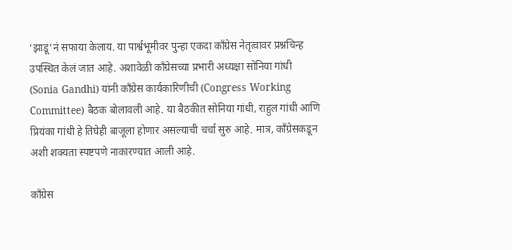‘झाडू’नं सफाया केलाय. या पार्श्वभूमीवर पुन्हा एकदा काँग्रेस नेतृत्वावर प्रश्नचिन्ह उपस्थित केलं जात आहे. अशावेळी काँग्रेसच्या प्रभारी अध्यक्षा सोनिया गांधी (Sonia Gandhi) यांनी काँग्रेस कार्यकारिणीची (Congress Working Committee) बैठक बोलावली आहे. या बैठकीत सोनिया गांधी, राहुल गांधी आणि प्रियंका गांधी हे तिघेही बाजूला होणार असल्याची चर्चा सुरु आहे. मात्र, काँग्रेसकडून अशी शक्यता स्पष्टपणे नाकारण्यात आली आहे.

काँग्रेस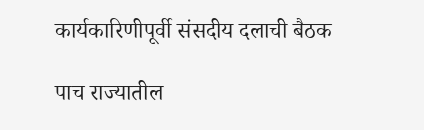कार्यकारिणीपूर्वी संसदीय दलाची बैठक

पाच राज्यातील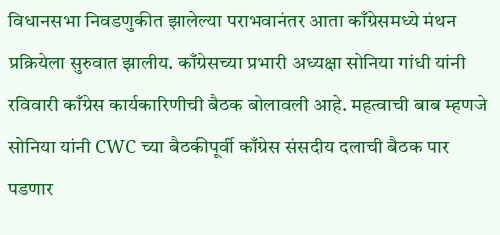विधानसभा निवडणुकीत झालेल्या पराभवानंतर आता काँग्रेसमध्ये मंथन प्रक्रियेला सुरुवात झालीय. काँग्रेसच्या प्रभारी अध्यक्षा सोनिया गांधी यांनी रविवारी काँग्रेस कार्यकारिणीची बैठक बोलावली आहे. महत्वाची बाब म्हणजे सोनिया यांनी CWC च्या बैठकीपूर्वी काँग्रेस संसदीय दलाची बैठक पार पडणार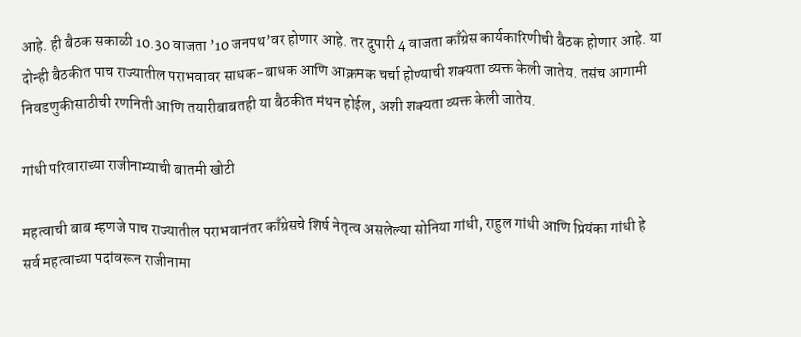आहे. ही बैठक सकाळी 10.30 वाजता ’10 जनपथ’वर होणार आहे. तर दुपारी 4 वाजता काँग्रेस कार्यकारिणीची बैठक होणार आहे. या दोन्ही बैठकीत पाच राज्यातील पराभवावर साधक-बाधक आणि आक्रमक चर्चा होण्याची शक्यता व्यक्त केली जातेय. तसंच आगामी निवडणुकीसाठीची रणनिती आणि तयारीबाबतही या बैठकीत मंथन होईल, अशी शक्यता व्यक्त केली जातेय.

गांधी परिवाराच्या राजीनाम्याची बातमी खोटी

महत्वाची बाब म्हणजे पाच राज्यातील पराभवानंतर काँग्रेसचे शिर्ष नेतृत्व असलेल्या सोनिया गांधी, राहुल गांधी आणि प्रियंका गांधी हे सर्व महत्वाच्या पदांवरून राजीनामा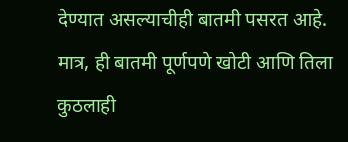देण्यात असल्याचीही बातमी पसरत आहे. मात्र, ही बातमी पूर्णपणे खोटी आणि तिला कुठलाही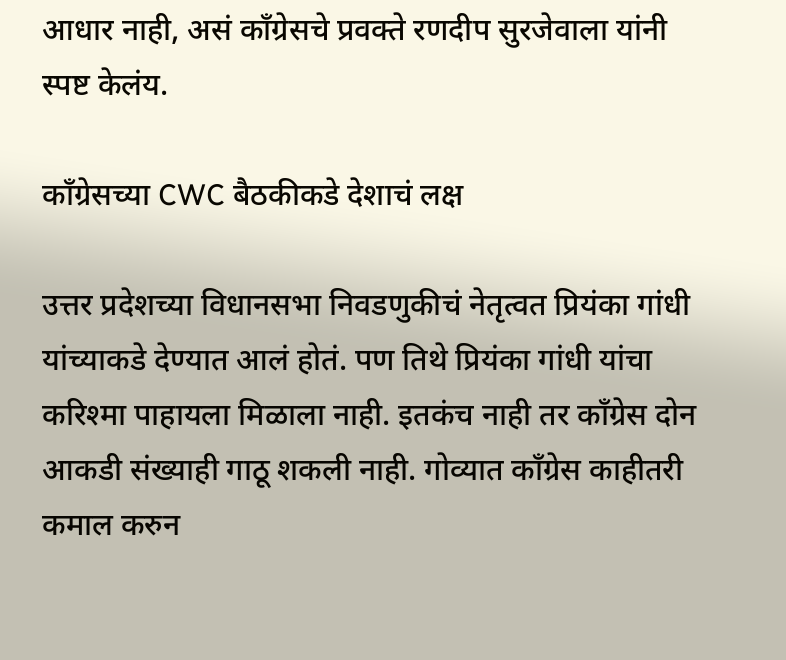आधार नाही, असं काँग्रेसचे प्रवक्ते रणदीप सुरजेवाला यांनी स्पष्ट केलंय.

काँग्रेसच्या CWC बैठकीकडे देशाचं लक्ष

उत्तर प्रदेशच्या विधानसभा निवडणुकीचं नेतृत्वत प्रियंका गांधी यांच्याकडे देण्यात आलं होतं. पण तिथे प्रियंका गांधी यांचा करिश्मा पाहायला मिळाला नाही. इतकंच नाही तर काँग्रेस दोन आकडी संख्याही गाठू शकली नाही. गोव्यात काँग्रेस काहीतरी कमाल करुन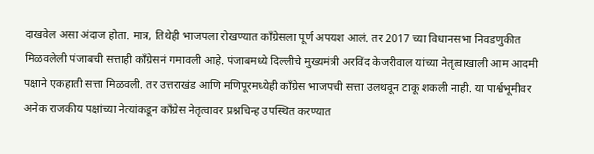दाखवेल असा अंदाज होता. मात्र, तिथेही भाजपला रोखण्यात काँग्रेसला पूर्ण अपयश आलं. तर 2017 च्या विधानसभा निवडणुकीत मिळवलेली पंजाबची सत्ताही काँग्रेसनं गमावली आहे. पंजाबमध्ये दिल्लीचे मुख्यमंत्री अरविंद केजरीवाल यांच्या नेतृत्वाखाली आम आदमी पक्षाने एकहाती सत्ता मिळवली. तर उत्तराखंड आणि मणिपूरमध्येही काँग्रेस भाजपची सत्ता उलथवून टाकू शकली नाही. या पार्श्वभूमीवर अनेक राजकीय पक्षांच्या नेत्यांकडून काँग्रेस नेतृत्वावर प्रश्नचिन्ह उपस्थित करण्यात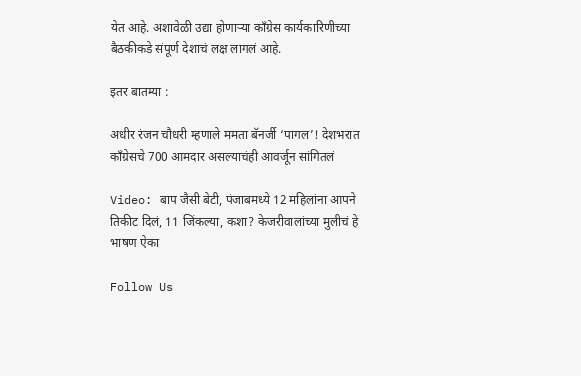येत आहे. अशावेळी उद्या होणाऱ्या काँग्रेस कार्यकारिणीच्या बैठकीकडे संपूर्ण देशाचं लक्ष लागलं आहे.

इतर बातम्या :

अधीर रंजन चौधरी म्हणाले ममता बॅनर्जी ‘पागल’! देशभरात काँग्रेसचे 700 आमदार असल्याचंही आवर्जून सांगितलं

Video: बाप जैसी बेटी, पंजाबमध्ये 12 महिलांना आपने तिकीट दिलं, 11 जिंकल्या, कशा? केजरीवालांच्या मुलीचं हे भाषण ऐका

Follow Us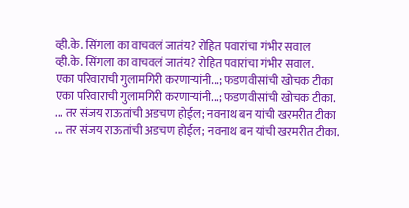व्ही.के. सिंगला का वाचवलं जातंय? रोहित पवारांचा गंभीर सवाल
व्ही.के. सिंगला का वाचवलं जातंय? रोहित पवारांचा गंभीर सवाल.
एका परिवाराची गुलामगिरी करणाऱ्यांनी...; फडणवीसांची खोचक टीका
एका परिवाराची गुलामगिरी करणाऱ्यांनी...; फडणवीसांची खोचक टीका.
... तर संजय राऊतांची अडचण होईल; नवनाथ बन यांची खरमरीत टीका
... तर संजय राऊतांची अडचण होईल; नवनाथ बन यांची खरमरीत टीका.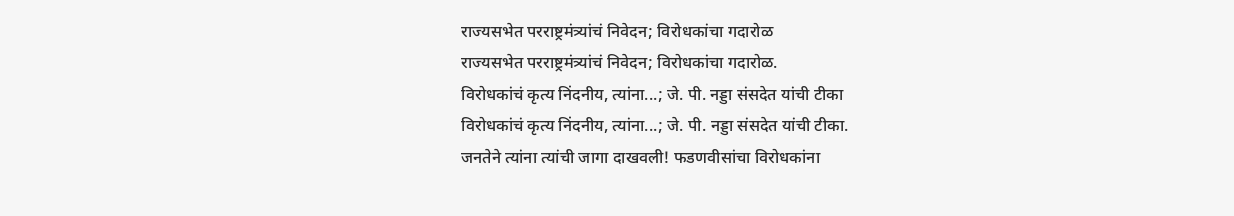राज्यसभेत परराष्ट्रमंत्र्यांचं निवेदन; विरोधकांचा गदारोळ
राज्यसभेत परराष्ट्रमंत्र्यांचं निवेदन; विरोधकांचा गदारोळ.
विरोधकांचं कृत्य निंदनीय, त्यांना...; जे. पी. नड्डा संसदेत यांची टीका
विरोधकांचं कृत्य निंदनीय, त्यांना...; जे. पी. नड्डा संसदेत यांची टीका.
जनतेने त्यांना त्यांची जागा दाखवली! फडणवीसांचा विरोधकांना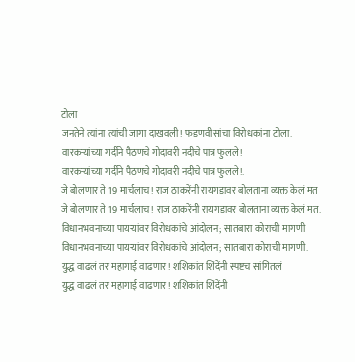टोला
जनतेने त्यांना त्यांची जागा दाखवली! फडणवीसांचा विरोधकांना टोला.
वारकऱ्यांच्या गर्दीने पैठणचे गोदावरी नदीचे पात्र फुलले!
वारकऱ्यांच्या गर्दीने पैठणचे गोदावरी नदीचे पात्र फुलले!.
जे बोलणार ते 19 मार्चलाच! राज ठाकरेंनी रायगडावर बोलताना व्यक्त केलं मत
जे बोलणार ते 19 मार्चलाच! राज ठाकरेंनी रायगडावर बोलताना व्यक्त केलं मत.
विधानभवनाच्या पायऱ्यांवर विरोधकांचे आंदोलन; सातबारा कोराची मागणी
विधानभवनाच्या पायऱ्यांवर विरोधकांचे आंदोलन; सातबारा कोराची मागणी.
युद्ध वाढलं तर महागाई वाढणार! शशिकांत शिंदेंनी स्पष्टच सांगितलं
युद्ध वाढलं तर महागाई वाढणार! शशिकांत शिंदेंनी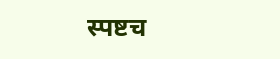स्पष्टच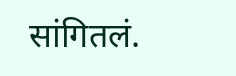सांगितलं.